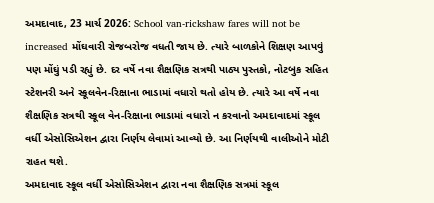અમદાવાદ, 23 માર્ચ 2026: School van-rickshaw fares will not be increased મોંઘવારી રોજબરોજ વધતી જાય છે. ત્યારે બાળકોને શિક્ષણ આપવું પણ મોંઘું પડી રહ્યું છે. દર વર્ષે નવા શૈક્ષણિક સત્રથી પાઠ્ય પુસ્તકો, નોટબુક સહિત સ્ટેશનરી અને સ્કૂલવેન-રિક્ષાના ભાડામાં વધારો થતો હોય છે. ત્યારે આ વર્ષે નવા શૈક્ષણિક સત્રથી સ્કૂલ વેન-રિક્ષાના ભાડામાં વધારો ન કરવાનો અમદાવાદમાં સ્કૂલ વર્ધી એસોસિએશન દ્વારા નિર્ણય લેવામાં આવ્યો છે. આ નિર્ણયથી વાલીઓને મોટી રાહત થશે.
અમદાવાદ સ્કૂલ વર્ધી એસોસિએશન દ્વારા નવા શૈક્ષણિક સત્રમાં સ્કૂલ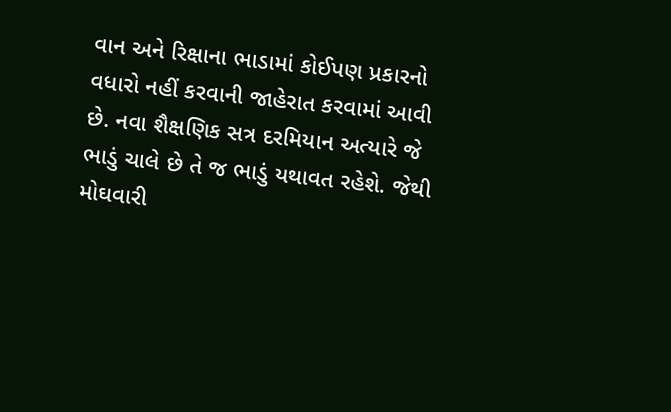વાન અને રિક્ષાના ભાડામાં કોઈપણ પ્રકારનો વધારો નહીં કરવાની જાહેરાત કરવામાં આવી છે. નવા શૈક્ષણિક સત્ર દરમિયાન અત્યારે જે ભાડું ચાલે છે તે જ ભાડું યથાવત રહેશે. જેથી મોઘવારી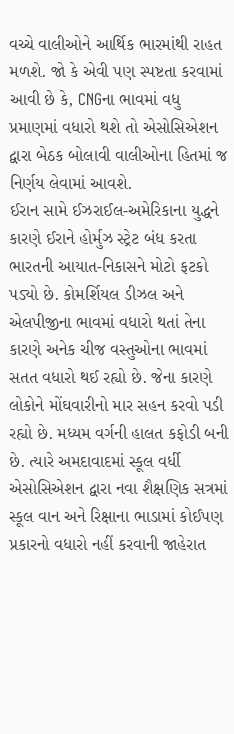વચ્ચે વાલીઓને આર્થિક ભારમાંથી રાહત મળશે. જો કે એવી પણ સ્પષ્ટતા કરવામાં આવી છે કે, CNGના ભાવમાં વધુ પ્રમાણમાં વધારો થશે તો એસોસિએશન દ્વારા બેઠક બોલાવી વાલીઓના હિતમાં જ નિર્ણય લેવામાં આવશે.
ઈરાન સામે ઈઝરાઈલ-અમેરિકાના યુદ્ધને કારણે ઈરાને હોર્મુઝ સ્ટ્રેટ બંધ કરતા ભારતની આયાત-નિકાસને મોટો ફટકો પડ્યો છે. કોમર્શિયલ ડીઝલ અને એલપીજીના ભાવમાં વધારો થતાં તેના કારણે અનેક ચીજ વસ્તુઓના ભાવમાં સતત વધારો થઈ રહ્યો છે. જેના કારણે લોકોને મોંઘવારીનો માર સહન કરવો પડી રહ્યો છે. મધ્યમ વર્ગની હાલત કફોડી બની છે. ત્યારે અમદાવાદમાં સ્કૂલ વર્ધી એસોસિએશન દ્વારા નવા શૈક્ષણિક સત્રમાં સ્કૂલ વાન અને રિક્ષાના ભાડામાં કોઈપણ પ્રકારનો વધારો નહીં કરવાની જાહેરાત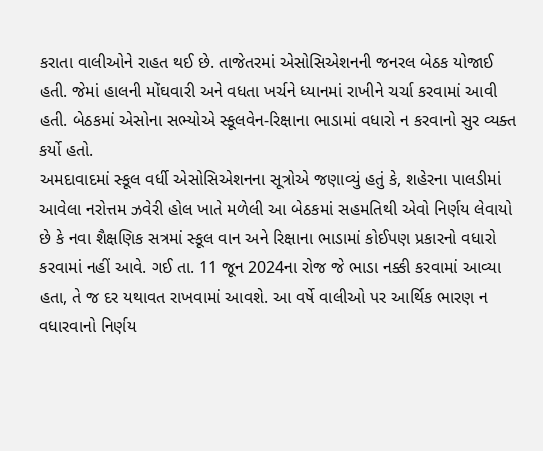કરાતા વાલીઓને રાહત થઈ છે. તાજેતરમાં એસોસિએશનની જનરલ બેઠક યોજાઈ હતી. જેમાં હાલની મોંઘવારી અને વધતા ખર્ચને ધ્યાનમાં રાખીને ચર્ચા કરવામાં આવી હતી. બેઠકમાં એસોના સભ્યોએ સ્કૂલવેન-રિક્ષાના ભાડામાં વધારો ન કરવાનો સુર વ્યક્ત કર્યો હતો.
અમદાવાદમાં સ્કૂલ વર્ધી એસોસિએશનના સૂત્રોએ જણાવ્યું હતું કે, શહેરના પાલડીમાં આવેલા નરોત્તમ ઝવેરી હોલ ખાતે મળેલી આ બેઠકમાં સહમતિથી એવો નિર્ણય લેવાયો છે કે નવા શૈક્ષણિક સત્રમાં સ્કૂલ વાન અને રિક્ષાના ભાડામાં કોઈપણ પ્રકારનો વધારો કરવામાં નહીં આવે. ગઈ તા. 11 જૂન 2024ના રોજ જે ભાડા નક્કી કરવામાં આવ્યા હતા, તે જ દર યથાવત રાખવામાં આવશે. આ વર્ષે વાલીઓ પર આર્થિક ભારણ ન વધારવાનો નિર્ણય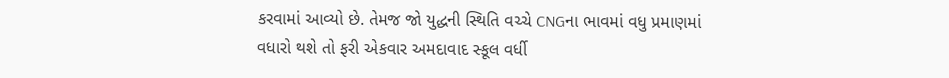કરવામાં આવ્યો છે. તેમજ જો યુદ્ધની સ્થિતિ વચ્ચે CNGના ભાવમાં વધુ પ્રમાણમાં વધારો થશે તો ફરી એકવાર અમદાવાદ સ્કૂલ વર્ધી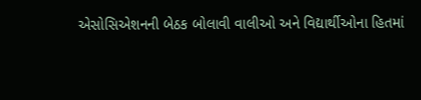એસોસિએશનની બેઠક બોલાવી વાલીઓ અને વિદ્યાર્થીઓના હિતમાં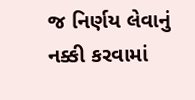જ નિર્ણય લેવાનું નક્કી કરવામાં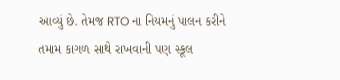આવ્યું છે. તેમજ RTO ના નિયમનું પાલન કરીને તમામ કાગળ સાથે રાખવાની પણ સ્કૂલ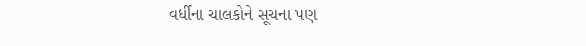વર્ધીના ચાલકોને સૂચના પણ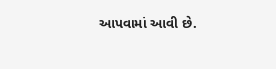આપવામાં આવી છે.